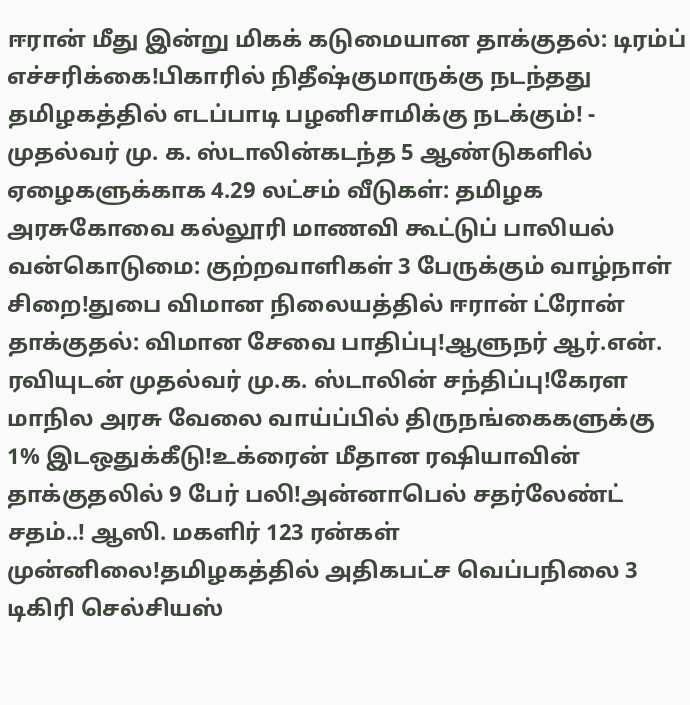ஈரான் மீது இன்று மிகக் கடுமையான தாக்குதல்: டிரம்ப் எச்சரிக்கை!பிகாரில் நிதீஷ்குமாருக்கு நடந்தது தமிழகத்தில் எடப்பாடி பழனிசாமிக்கு நடக்கும்! - முதல்வர் மு. க. ஸ்டாலின்கடந்த 5 ஆண்டுகளில் ஏழைகளுக்காக 4.29 லட்சம் வீடுகள்: தமிழக அரசுகோவை கல்லூரி மாணவி கூட்டுப் பாலியல் வன்கொடுமை: குற்றவாளிகள் 3 பேருக்கும் வாழ்நாள் சிறை!துபை விமான நிலையத்தில் ஈரான் ட்ரோன் தாக்குதல்: விமான சேவை பாதிப்பு!ஆளுநர் ஆர்.என். ரவியுடன் முதல்வர் மு.க. ஸ்டாலின் சந்திப்பு!கேரள மாநில அரசு வேலை வாய்ப்பில் திருநங்கைகளுக்கு 1% இடஒதுக்கீடு!உக்ரைன் மீதான ரஷியாவின் தாக்குதலில் 9 பேர் பலி!அன்னாபெல் சதர்லேண்ட் சதம்..! ஆஸி. மகளிர் 123 ரன்கள் முன்னிலை!தமிழகத்தில் அதிகபட்ச வெப்பநிலை 3 டிகிரி செல்சியஸ்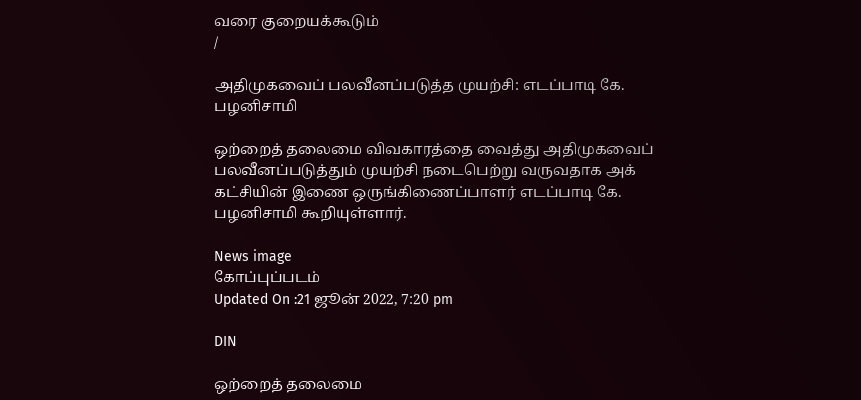வரை குறையக்கூடும்
/

அதிமுகவைப் பலவீனப்படுத்த முயற்சி: எடப்பாடி கே. பழனிசாமி

ஒற்றைத் தலைமை விவகாரத்தை வைத்து அதிமுகவைப் பலவீனப்படுத்தும் முயற்சி நடைபெற்று வருவதாக அக் கட்சியின் இணை ஒருங்கிணைப்பாளர் எடப்பாடி கே. பழனிசாமி கூறியுள்ளார்.

News image
கோப்புப்படம்
Updated On :21 ஜூன் 2022, 7:20 pm

DIN

ஒற்றைத் தலைமை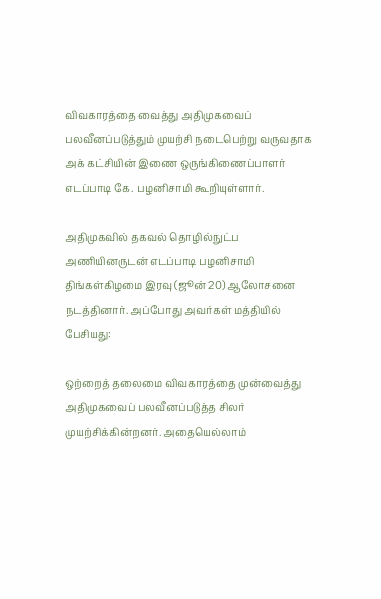விவகாரத்தை வைத்து அதிமுகவைப் பலவீனப்படுத்தும் முயற்சி நடைபெற்று வருவதாக அக் கட்சியின் இணை ஒருங்கிணைப்பாளர் எடப்பாடி கே. பழனிசாமி கூறியுள்ளார்.

அதிமுகவில் தகவல் தொழில்நுட்ப அணியினருடன் எடப்பாடி பழனிசாமி திங்கள்கிழமை இரவு (ஜூன் 20) ஆலோசனை நடத்தினார். அப்போது அவர்கள் மத்தியில் பேசியது:

ஒற்றைத் தலைமை விவகாரத்தை முன்வைத்து அதிமுகவைப் பலவீனப்படுத்த சிலர் முயற்சிக்கின்றனர். அதையெல்லாம்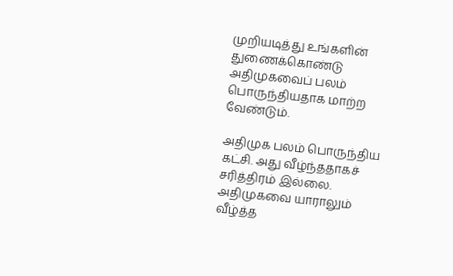முறியடித்து உங்களின் துணைக்கொண்டு அதிமுகவைப் பலம் பொருந்தியதாக மாற்ற வேண்டும்.

அதிமுக பலம் பொருந்திய கட்சி. அது வீழ்ந்ததாகச் சரித்திரம் இல்லை. அதிமுகவை யாராலும் வீழ்த்த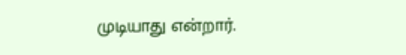முடியாது என்றார்.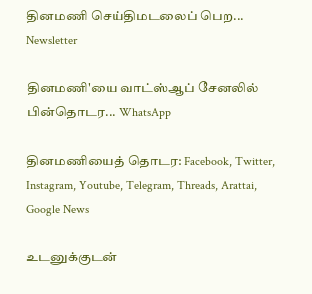தினமணி செய்திமடலைப் பெற... Newsletter

தினமணி'யை வாட்ஸ்ஆப் சேனலில் பின்தொடர... WhatsApp

தினமணியைத் தொடர: Facebook, Twitter, Instagram, Youtube, Telegram, Threads, Arattai, Google News

உடனுக்குடன்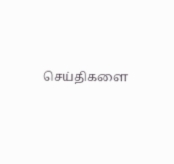செய்திகளை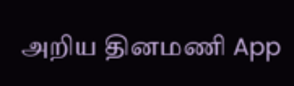அறிய தினமணி App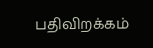பதிவிறக்கம்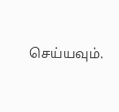செய்யவும்.